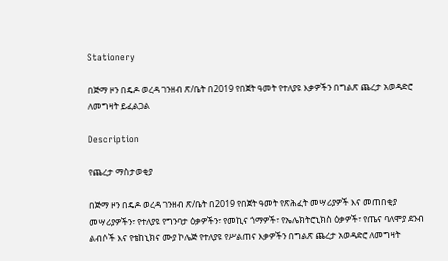Stationery

በጅማ ዞን በዴዶ ወረዳ ገንዘብ ጽ/ቤት በ2019 የበጀት ዓመት የተለያዩ እቃዎችን በግልጽ ጨረታ አወዳድሮ ለመግዛት ይፈልጋል

Description

የጨረታ ማስታወቂያ

በጅማ ዞን በዴዶ ወረዳ ገንዘብ ጽ/ቤት በ2019 የበጀት ዓመት የጽሕፈት መሣሪያዎች እና መጠበቂያ መሣሪያዎችን፣ የተለያዩ የግንባታ ዕቃዎችን፣ የመኪና ጎማዎች፣ የኤሌክትሮኒክስ ዕቃዎች፣ የጤና ባለሞያ ደንብ ልብሶች እና የቴከኒክና ሙያ ኮሌጅ የተለያዩ የሥልጠና እቃዎችን በግልጽ ጨረታ አወዳድሮ ለመግዛት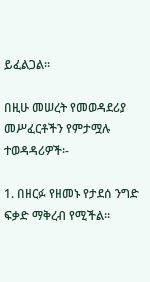ይፈልጋል።

በዚሁ መሠረት የመወዳደሪያ መሥፈርቶችን የምታሟሉ ተወዳዳሪዎች፡-

1. በዘርፉ የዘመኑ የታደሰ ንግድ ፍቃድ ማቅረብ የሚችል።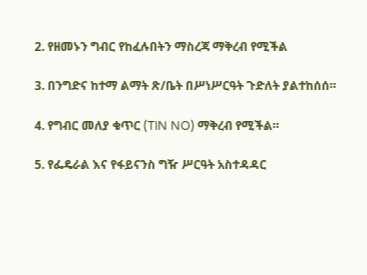2. የዘመኑን ግብር የከፈሉበትን ማስረጃ ማቅረብ የሚችል

3. በንግድና ከተማ ልማት ጽ/ቤት በሥነሥርዓት ጉድለት ያልተከሰሰ።

4. የግብር መለያ ቁጥር (TIN NO) ማቅረብ የሚችል።

5. የፌዴራል እና የፋይናንስ ግዥ ሥርዓት አስተዳዳር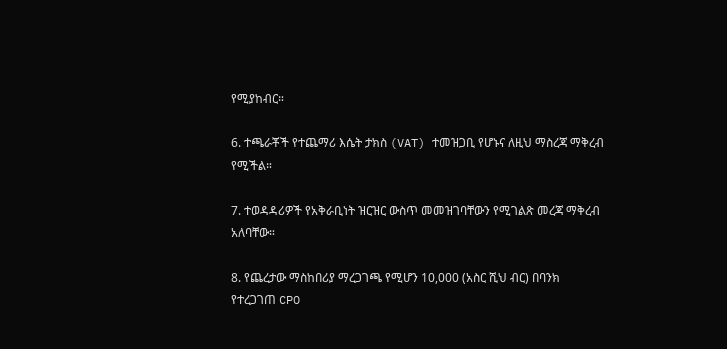የሚያከብር።

6. ተጫራቾች የተጨማሪ እሴት ታክስ (VAT) ተመዝጋቢ የሆኑና ለዚህ ማስረጃ ማቅረብ የሚችል።

7. ተወዳዳሪዎች የአቅራቢነት ዝርዝር ውስጥ መመዝገባቸውን የሚገልጽ መረጃ ማቅረብ አለባቸው።

8. የጨረታው ማስከበሪያ ማረጋገጫ የሚሆን 10,000 (አስር ሺህ ብር) በባንክ የተረጋገጠ CPO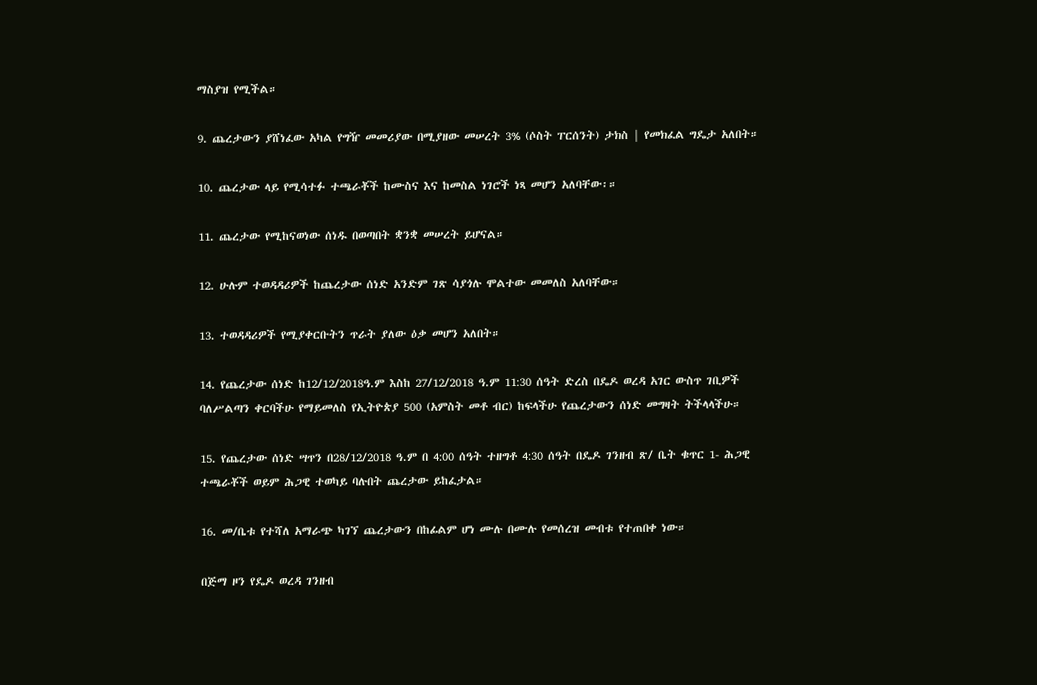ማስያዝ የሚችል።

9. ጨረታውን ያሸነፈው አካል የግዥ መመሪያው በሚያዘው መሠረት 3% (ሶስት ፐርሰንት) ታክስ | የመክፈል ግዴታ አለበት።

10. ጨረታው ላይ የሚሳተፉ ተጫራቾች ከሙስና እና ከመስል ነገሮች ነጻ መሆን አለባቸው፡።

11. ጨረታው የሚከናወነው ሰነዱ በወጣበት ቋንቋ መሠረት ይሆናል።

12. ሁሉም ተወዳዳሪዎች ከጨረታው ሰነድ አንድም ገጽ ሳያጎሉ ሞልተው መመለስ አለባቸው።

13. ተወዳዳሪዎች የሚያቀርቡትን ጥራት ያለው ዕቃ መሆን አለበት።

14. የጨረታው ሰነድ ከ12/12/2018ዓ.ም እስከ 27/12/2018 ዓ.ም 11:30 ሰዓት ድረስ በዴዶ ወረዳ አገር ውስጥ ገቢዎች ባለሥልጣን ቀርባችሁ የማይመለስ የኢትዮጵያ 500 (አምስት መቶ ብር) ከፍላችሁ የጨረታውን ሰነድ መግዛት ትችላላችሁ።

15. የጨረታው ሰነድ ሣጥን በ28/12/2018 ዓ.ም በ 4:00 ሰዓት ተዘግቶ 4:30 ሰዓት በዴዶ ገንዘብ ጽ/ ቤት ቁጥር 1- ሕጋዊ ተጫራቾች ወይም ሕጋዊ ተወካይ ባሉበት ጨረታው ይከፈታል።

16. መ/ቤቱ የተሻለ አማራጭ ካገኘ ጨረታውን በከፊልም ሆነ ሙሉ በሙሉ የመሰረዝ መብቱ የተጠበቀ ነው።

በጅማ ዞን የዴዶ ወረዳ ገንዘብ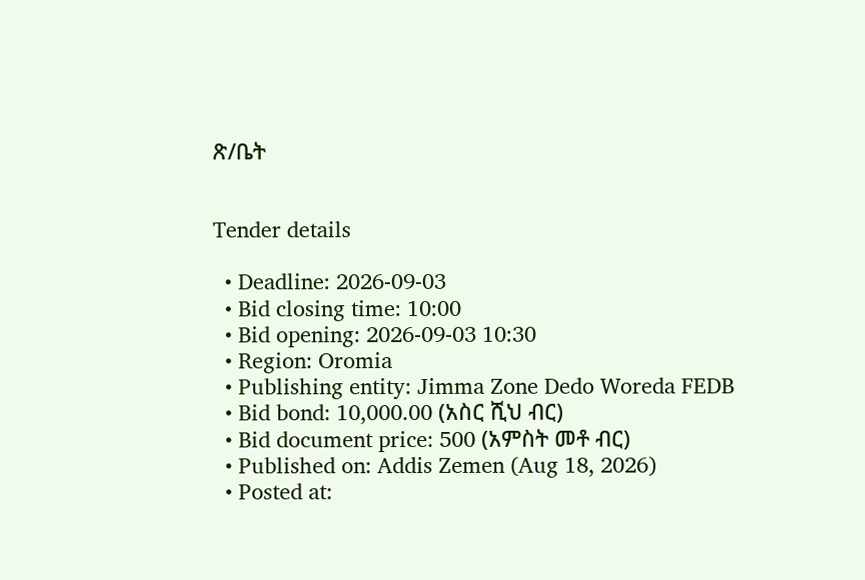ጽ/ቤት


Tender details

  • Deadline: 2026-09-03
  • Bid closing time: 10:00
  • Bid opening: 2026-09-03 10:30
  • Region: Oromia
  • Publishing entity: Jimma Zone Dedo Woreda FEDB
  • Bid bond: 10,000.00 (አስር ሺህ ብር)
  • Bid document price: 500 (አምስት መቶ ብር)
  • Published on: Addis Zemen (Aug 18, 2026)
  • Posted at: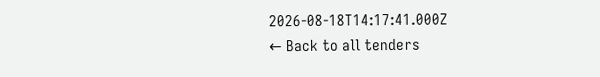2026-08-18T14:17:41.000Z
← Back to all tenders